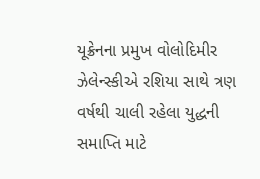યૂક્રેનના પ્રમુખ વોલોદિમીર ઝેલેન્સ્કીએ રશિયા સાથે ત્રણ વર્ષથી ચાલી રહેલા યુદ્ધની સમાપ્તિ માટે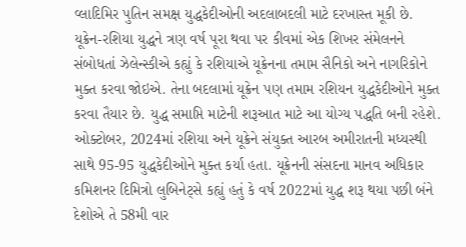વ્લાદિમિર પુતિન સમક્ષ યુદ્ધકેદીઓની અદલાબદલી માટે દરખાસ્ત મૂકી છે.
યૂક્રેન-રશિયા યુદ્ધને ત્રણ વર્ષ પૂરા થવા પર કીવમાં એક શિખર સંમેલનને સંબોધતાં ઝેલેન્સ્કીએ કહ્યું કે રશિયાએ યૂક્રેનના તમામ સૈનિકો અને નાગરિકોને મુક્ત કરવા જોઇએ. તેના બદલામાં યૂક્રેન પણ તમામ રશિયન યુદ્ધકેદીઓને મુક્ત કરવા તૈયાર છે. યુદ્ધ સમાપ્તિ માટેની શરૂઆત માટે આ યોગ્ય પદ્ધતિ બની રહેશે. ઓક્ટોબર, 2024માં રશિયા અને યૂક્રેને સંયુક્ત આરબ અમીરાતની મધ્યસ્થી સાથે 95-95 યુદ્ધકેદીઓને મુક્ત કર્યા હતા. યૂક્રેનની સંસદના માનવ અધિકાર કમિશનર દિમિત્રો લુબિનેટ્સે કહ્યું હતું કે વર્ષ 2022માં યુદ્ધ શરૂ થયા પછી બંને દેશોએ તે 58મી વાર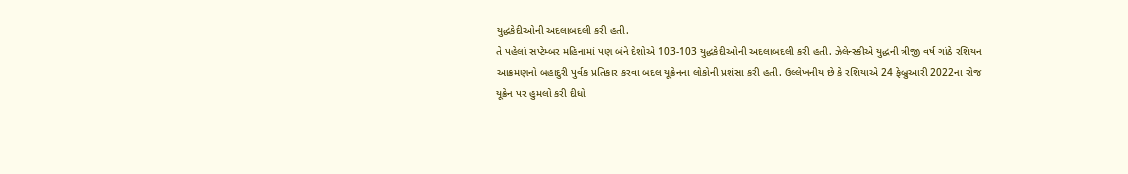યુદ્ધકેદીઓની અદલાબદલી કરી હતી.
તે પહેલાં સપ્ટેમ્બર મહિનામાં પણ બંને દેશોએ 103-103 યુદ્ધકેદીઓની અદલાબદલી કરી હતી. ઝેલેન્સ્કીએ યુદ્ધની ત્રીજી વર્ષ ગાંઠે રશિયન આક્રમણનો બહાદુરી પુર્વક પ્રતિકાર કરવા બદલ યૂક્રેનના લોકોની પ્રશંસા કરી હતી. ઉલ્લેખનીય છે કે રશિયાએ 24 ફેબ્રુઆરી 2022ના રોજ યૂક્રેન પર હુમલો કરી દીધો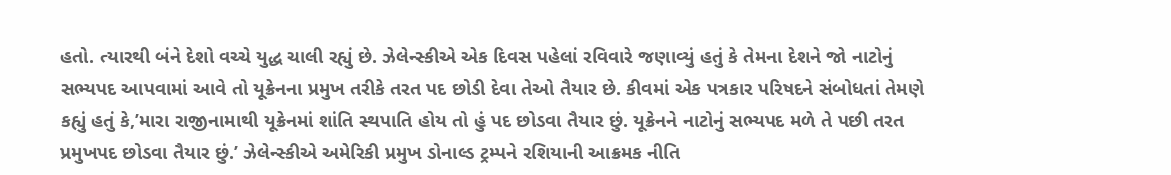હતો. ત્યારથી બંને દેશો વચ્ચે યુદ્ધ ચાલી રહ્યું છે. ઝેલેન્સ્કીએ એક દિવસ પહેલાં રવિવારે જણાવ્યું હતું કે તેમના દેશને જો નાટોનું સભ્યપદ આપવામાં આવે તો યૂક્રેનના પ્રમુખ તરીકે તરત પદ છોડી દેવા તેઓ તૈયાર છે. કીવમાં એક પત્રકાર પરિષદને સંબોધતાં તેમણે કહ્યું હતું કે,’મારા રાજીનામાથી યૂક્રેનમાં શાંતિ સ્થપાતિ હોય તો હું પદ છોડવા તૈયાર છું. યૂક્રેનને નાટોનું સભ્યપદ મળે તે પછી તરત પ્રમુખપદ છોડવા તૈયાર છું.’ ઝેલેન્સ્કીએ અમેરિકી પ્રમુખ ડોનાલ્ડ ટ્રમ્પને રશિયાની આક્રમક નીતિ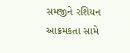સમજીને રશિયન આક્રમકતા સામે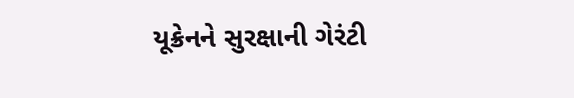યૂક્રેનને સુરક્ષાની ગેરંટી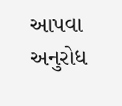આપવા અનુરોધ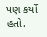પણ કર્યો હતો.